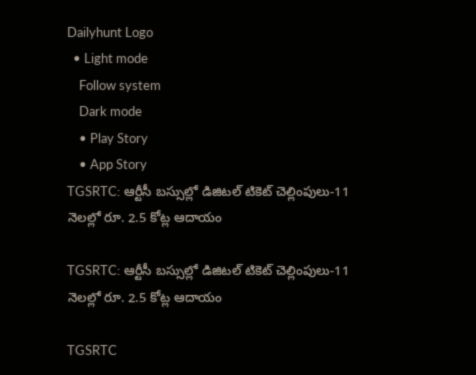Dailyhunt Logo
  • Light mode
    Follow system
    Dark mode
    • Play Story
    • App Story
TGSRTC: ఆర్టీసీ బస్సుల్లో డిజిటల్ టికెట్ చెల్లింపులు-11 నెలల్లో రూ. 2.5 కోట్ల ఆదాయం

TGSRTC: ఆర్టీసీ బస్సుల్లో డిజిటల్ టికెట్ చెల్లింపులు-11 నెలల్లో రూ. 2.5 కోట్ల ఆదాయం

TGSRTC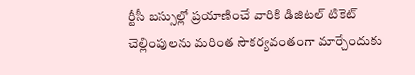ర్టీసీ బస్సుల్లో ప్రయాణించే వారికి డిజిటల్ టికెట్ చెల్లింపులను మరింత సౌకర్యవంతంగా మార్చేందుకు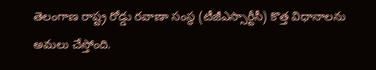తెలంగాణ రాష్ట్ర రోడ్డు రవాణా సంస్థ (టీజీఎస్సార్టీసీ) కొత్త విధానాలను అమలు చేస్తోంది.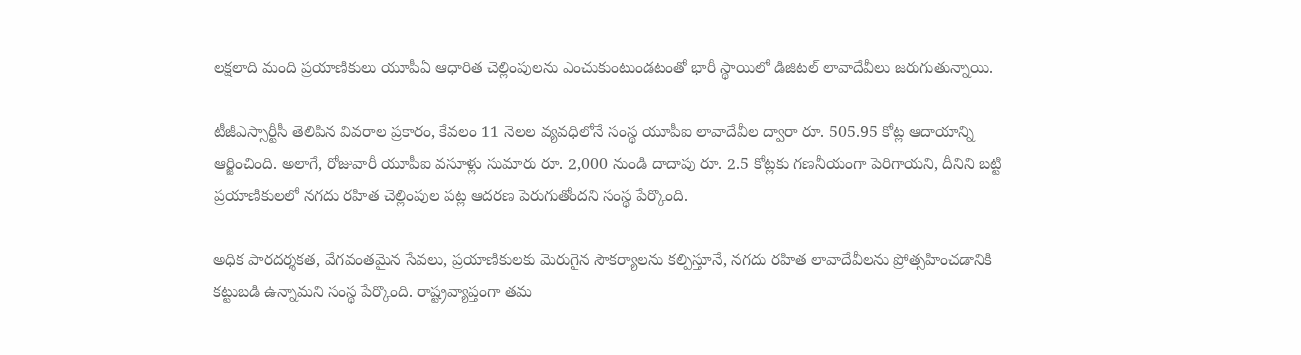లక్షలాది మంది ప్రయాణికులు యూపీఏ ఆధారిత చెల్లింపులను ఎంచుకుంటుండటంతో భారీ స్థాయిలో డిజిటల్ లావాదేవీలు జరుగుతున్నాయి.

టీజీఎస్సార్టీసీ తెలిపిన వివరాల ప్రకారం, కేవలం 11 నెలల వ్యవధిలోనే సంస్థ యూపీఐ లావాదేవీల ద్వారా రూ. 505.95 కోట్ల ఆదాయాన్ని ఆర్జించింది. అలాగే, రోజువారీ యూపీఐ వసూళ్లు సుమారు రూ. 2,000 నుండి దాదాపు రూ. 2.5 కోట్లకు గణనీయంగా పెరిగాయని, దీనిని బట్టి ప్రయాణికులలో నగదు రహిత చెల్లింపుల పట్ల ఆదరణ పెరుగుతోందని సంస్థ పేర్కొంది.

అధిక పారదర్శకత, వేగవంతమైన సేవలు, ప్రయాణికులకు మెరుగైన సౌకర్యాలను కల్పిస్తూనే, నగదు రహిత లావాదేవీలను ప్రోత్సహించడానికి కట్టుబడి ఉన్నామని సంస్థ పేర్కొంది. రాష్ట్రవ్యాప్తంగా తమ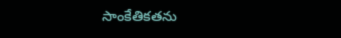సాంకేతికతను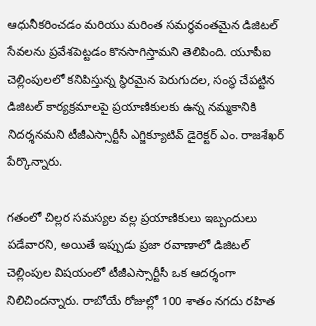ఆధునీకరించడం మరియు మరింత సమర్థవంతమైన డిజిటల్ సేవలను ప్రవేశపెట్టడం కొనసాగిస్తామని తెలిపింది. యూపీఐ చెల్లింపులలో కనిపిస్తున్న స్థిరమైన పెరుగుదల, సంస్థ చేపట్టిన డిజిటల్ కార్యక్రమాలపై ప్రయాణికులకు ఉన్న నమ్మకానికి నిదర్శనమని టీజీఎస్సార్టీసీ ఎగ్జిక్యూటివ్ డైరెక్టర్ ఎం. రాజశేఖర్ పేర్కొన్నారు.

గతంలో చిల్లర సమస్యల వల్ల ప్రయాణికులు ఇబ్బందులు పడేవారని, అయితే ఇప్పుడు ప్రజా రవాణాలో డిజిటల్ చెల్లింపుల విషయంలో టీజీఎస్సార్టీసీ ఒక ఆదర్శంగా నిలిచిందన్నారు. రాబోయే రోజుల్లో 100 శాతం నగదు రహిత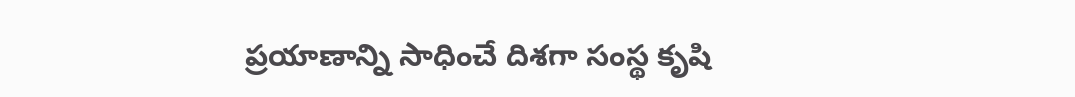ప్రయాణాన్ని సాధించే దిశగా సంస్థ కృషి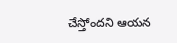చేస్తోందని ఆయన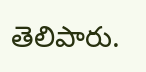తెలిపారు.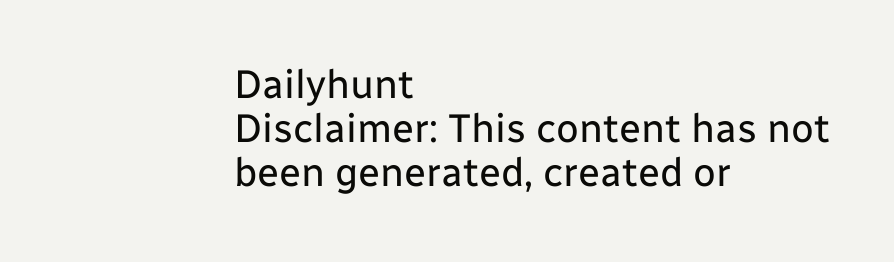Dailyhunt
Disclaimer: This content has not been generated, created or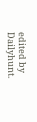edited by Dailyhunt.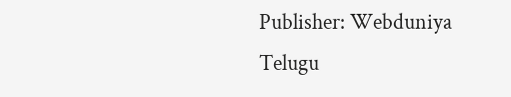Publisher: Webduniya Telugu